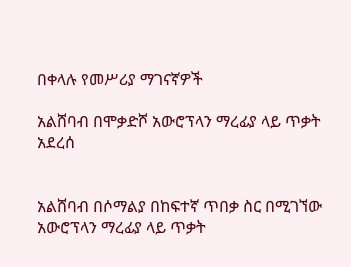በቀላሉ የመሥሪያ ማገናኛዎች

አልሸባብ በሞቃድሾ አውሮፕላን ማረፊያ ላይ ጥቃት አደረሰ


አልሸባብ በሶማልያ በከፍተኛ ጥበቃ ስር በሚገኘው አውሮፕላን ማረፊያ ላይ ጥቃት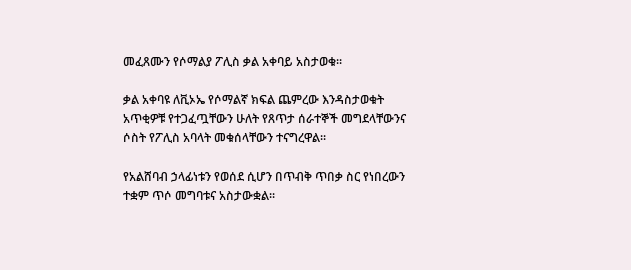መፈጸሙን የሶማልያ ፖሊስ ቃል አቀባይ አስታወቁ፡፡

ቃል አቀባዩ ለቪኦኤ የሶማልኛ ክፍል ጨምረው እንዳስታወቁት አጥቂዎቹ የተጋፈጧቸውን ሁለት የጸጥታ ሰራተኞች መግደላቸውንና ሶስት የፖሊስ አባላት መቁሰላቸውን ተናግረዋል፡፡

የአልሸባብ ኃላፊነቱን የወሰደ ሲሆን በጥብቅ ጥበቃ ስር የነበረውን ተቋም ጥሶ መግባቱና አስታውቋል፡፡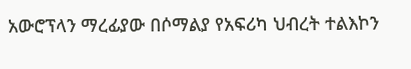አውሮፕላን ማረፊያው በሶማልያ የአፍሪካ ህብረት ተልእኮን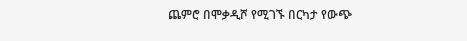ጨምሮ በሞቃዲሾ የሚገኙ በርካታ የውጭ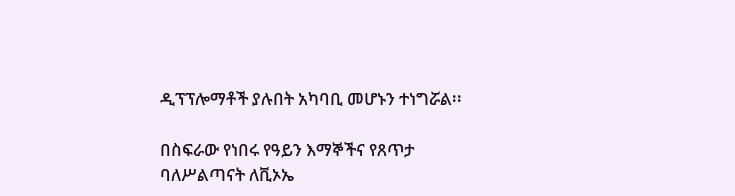ዲፕፕሎማቶች ያሉበት አካባቢ መሆኑን ተነግሯል፡፡

በስፍራው የነበሩ የዓይን እማኞችና የጸጥታ ባለሥልጣናት ለቪኦኤ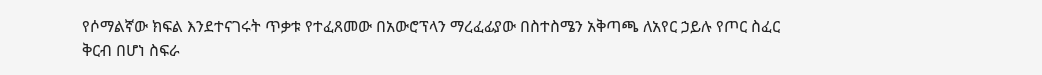የሶማልኛው ክፍል እንደተናገሩት ጥቃቱ የተፈጸመው በአውሮፕላን ማረፈፊያው በስተስሜን አቅጣጫ ለአየር ኃይሉ የጦር ስፈር ቅርብ በሆነ ስፍራ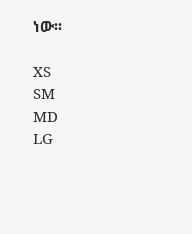ነው፡፡

XS
SM
MD
LG